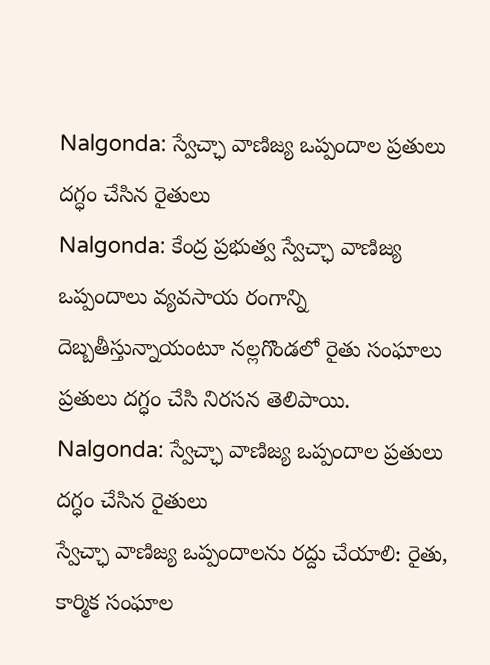Nalgonda: స్వేచ్ఛా వాణిజ్య ఒప్పందాల ప్రతులు దగ్ధం చేసిన రైతులు
Nalgonda: కేంద్ర ప్రభుత్వ స్వేచ్ఛా వాణిజ్య ఒప్పందాలు వ్యవసాయ రంగాన్ని దెబ్బతీస్తున్నాయంటూ నల్లగొండలో రైతు సంఘాలు ప్రతులు దగ్ధం చేసి నిరసన తెలిపాయి.
Nalgonda: స్వేచ్ఛా వాణిజ్య ఒప్పందాల ప్రతులు దగ్ధం చేసిన రైతులు
స్వేచ్ఛా వాణిజ్య ఒప్పందాలను రద్దు చేయాలి: రైతు, కార్మిక సంఘాల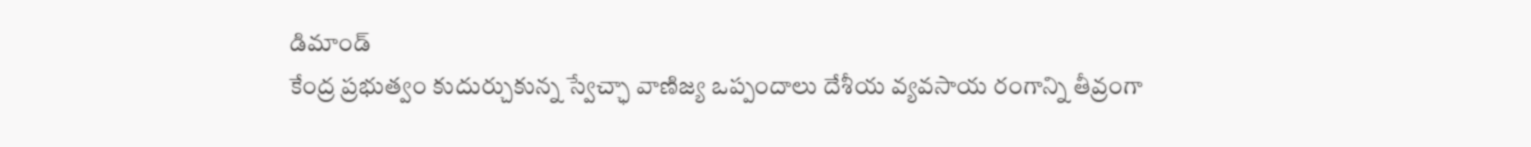డిమాండ్
కేంద్ర ప్రభుత్వం కుదుర్చుకున్న స్వేచ్ఛా వాణిజ్య ఒప్పందాలు దేశీయ వ్యవసాయ రంగాన్ని తీవ్రంగా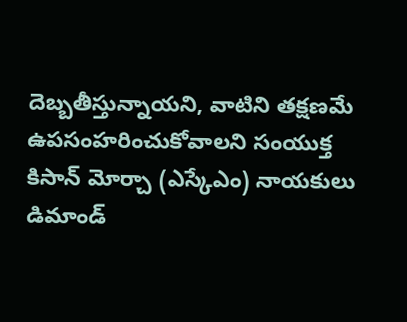దెబ్బతీస్తున్నాయని, వాటిని తక్షణమే ఉపసంహరించుకోవాలని సంయుక్త కిసాన్ మోర్చా (ఎస్కేఎం) నాయకులు డిమాండ్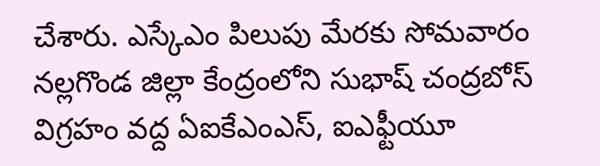చేశారు. ఎస్కేఎం పిలుపు మేరకు సోమవారం నల్లగొండ జిల్లా కేంద్రంలోని సుభాష్ చంద్రబోస్ విగ్రహం వద్ద ఏఐకేఎంఎస్, ఐఎఫ్టీయూ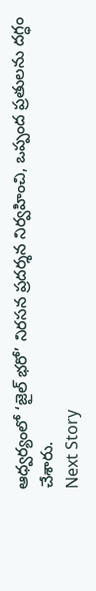ఆధ్వర్యంలో ‘జైల్ భరో’ నిరసన ప్రదర్శన నిర్వహించి, ఒప్పంద ప్రతులను దగ్ధం చేశారు.
Next Story